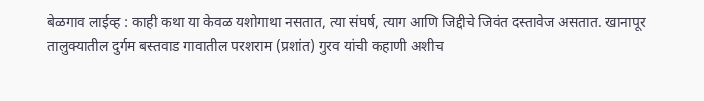बेळगाव लाईव्ह : काही कथा या केवळ यशोगाथा नसतात, त्या संघर्ष, त्याग आणि जिद्दीचे जिवंत दस्तावेज असतात. खानापूर तालुक्यातील दुर्गम बस्तवाड गावातील परशराम (प्रशांत) गुरव यांची कहाणी अशीच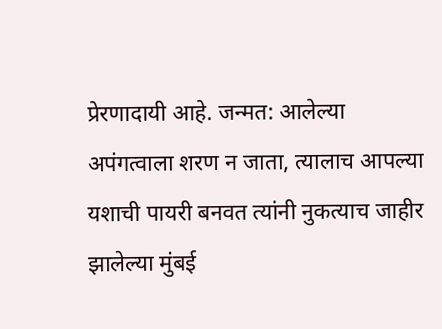प्रेरणादायी आहे. जन्मत: आलेल्या अपंगत्वाला शरण न जाता, त्यालाच आपल्या यशाची पायरी बनवत त्यांनी नुकत्याच जाहीर झालेल्या मुंबई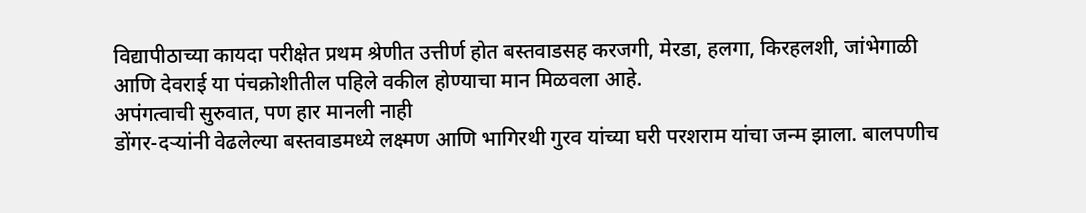विद्यापीठाच्या कायदा परीक्षेत प्रथम श्रेणीत उत्तीर्ण होत बस्तवाडसह करजगी, मेरडा, हलगा, किरहलशी, जांभेगाळी आणि देवराई या पंचक्रोशीतील पहिले वकील होण्याचा मान मिळवला आहे.
अपंगत्वाची सुरुवात, पण हार मानली नाही
डोंगर-दऱ्यांनी वेढलेल्या बस्तवाडमध्ये लक्ष्मण आणि भागिरथी गुरव यांच्या घरी परशराम यांचा जन्म झाला. बालपणीच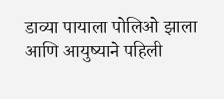डाव्या पायाला पोलिओ झाला आणि आयुष्याने पहिली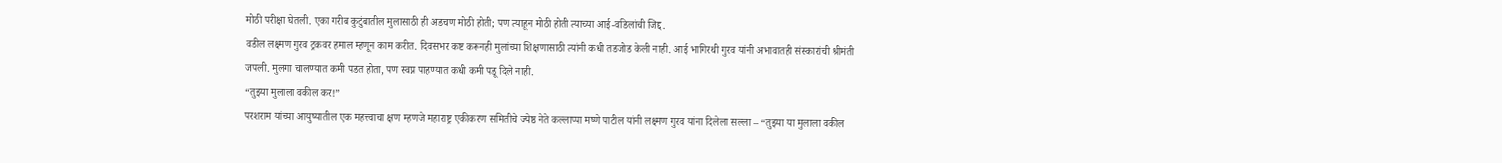मोठी परीक्षा घेतली. एका गरीब कुटुंबातील मुलासाठी ही अडचण मोठी होती; पण त्याहून मोठी होती त्याच्या आई-वडिलांची जिद्द.
वडील लक्ष्मण गुरव ट्रकवर हमाल म्हणून काम करीत. दिवसभर कष्ट करूनही मुलांच्या शिक्षणासाठी त्यांनी कधी तडजोड केली नाही. आई भागिरथी गुरव यांनी अभावातही संस्कारांची श्रीमंती जपली. मुलगा चालण्यात कमी पडत होता, पण स्वप्न पाहण्यात कधी कमी पडू दिले नाही.
“तुझ्या मुलाला वकील कर!”
परशराम यांच्या आयुष्यातील एक महत्त्वाचा क्षण म्हणजे महाराष्ट्र एकीकरण समितीचे ज्येष्ठ नेते कल्लाप्पा मष्णे पाटील यांनी लक्ष्मण गुरव यांना दिलेला सल्ला – “तुझ्या या मुलाला वकील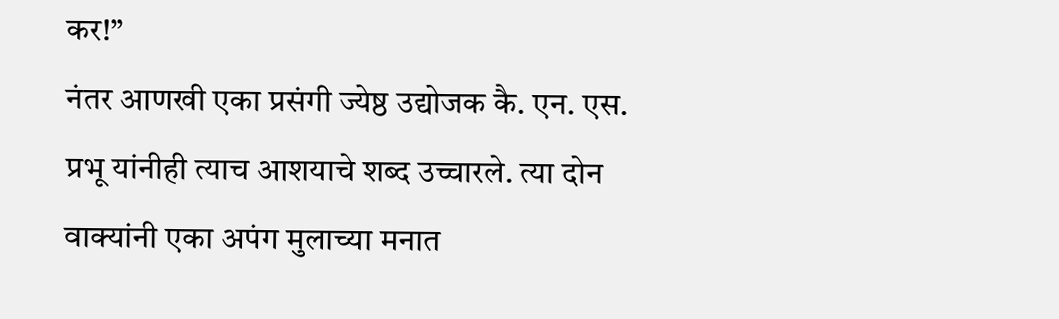कर!”
नंतर आणखी एका प्रसंगी ज्येष्ठ उद्योजक कै. एन. एस. प्रभू यांनीही त्याच आशयाचे शब्द उच्चारले. त्या दोन वाक्यांनी एका अपंग मुलाच्या मनात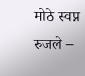मोठे स्वप्न रुजले –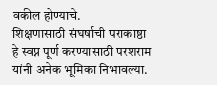वकील होण्याचे.
शिक्षणासाठी संघर्षाची पराकाष्ठा
हे स्वप्न पूर्ण करण्यासाठी परशराम यांनी अनेक भूमिका निभावल्या.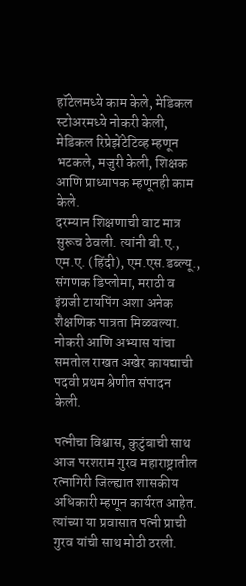हॉटेलमध्ये काम केले, मेडिकल स्टोअरमध्ये नोकरी केली, मेडिकल रिप्रेझेंटेटिव्ह म्हणून भटकले, मजुरी केली, शिक्षक आणि प्राध्यापक म्हणूनही काम केले.
दरम्यान शिक्षणाची वाट मात्र सुरूच ठेवली. त्यांनी बी.ए., एम.ए. (हिंदी), एम.एस.डब्ल्यू., संगणक डिप्लोमा, मराठी व इंग्रजी टायपिंग अशा अनेक शैक्षणिक पात्रता मिळवल्या. नोकरी आणि अभ्यास यांचा समतोल राखत अखेर कायद्याची पदवी प्रथम श्रेणीत संपादन केली.

पत्नीचा विश्वास, कुटुंबाची साथ
आज परशराम गुरव महाराष्ट्रातील रत्नागिरी जिल्ह्यात शासकीय अधिकारी म्हणून कार्यरत आहेत. त्यांच्या या प्रवासात पत्नी प्राची गुरव यांची साथ मोठी ठरली.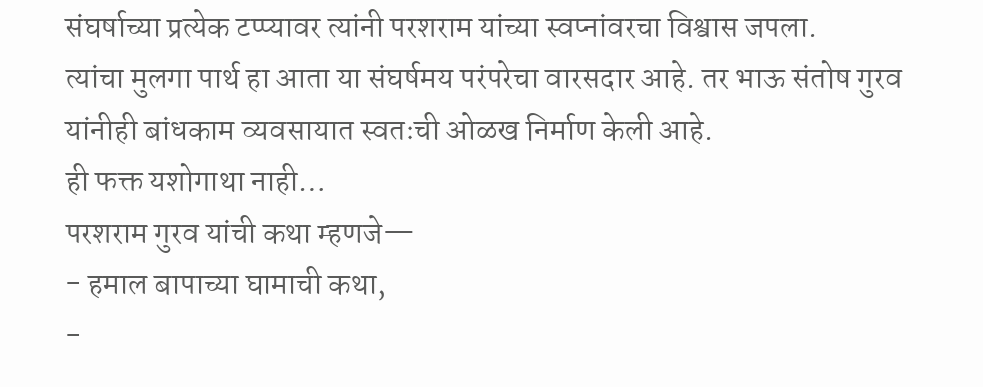संघर्षाच्या प्रत्येक टप्प्यावर त्यांनी परशराम यांच्या स्वप्नांवरचा विश्वास जपला.
त्यांचा मुलगा पार्थ हा आता या संघर्षमय परंपरेचा वारसदार आहे. तर भाऊ संतोष गुरव यांनीही बांधकाम व्यवसायात स्वतःची ओळख निर्माण केली आहे.
ही फक्त यशोगाथा नाही…
परशराम गुरव यांची कथा म्हणजे—
- हमाल बापाच्या घामाची कथा,
-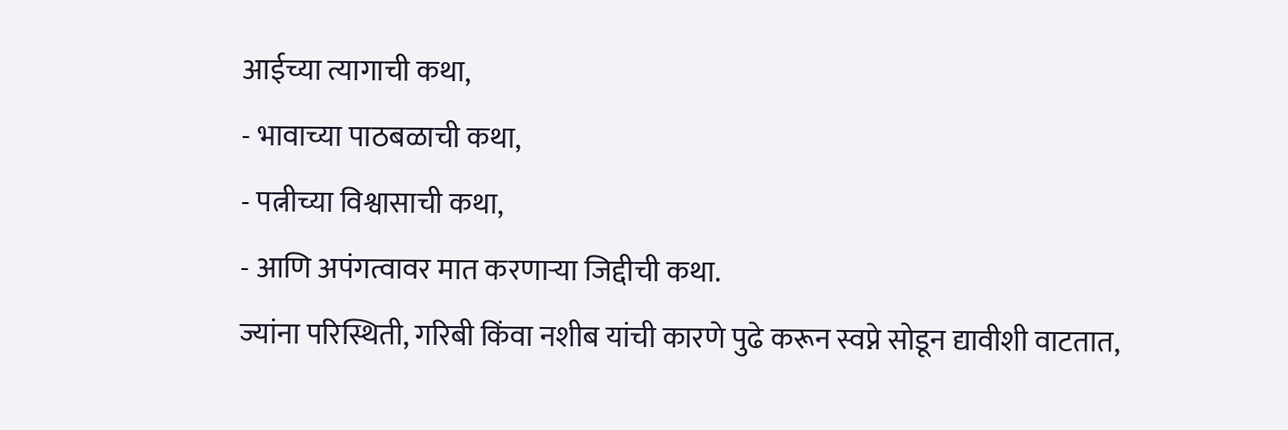आईच्या त्यागाची कथा,
- भावाच्या पाठबळाची कथा,
- पत्नीच्या विश्वासाची कथा,
- आणि अपंगत्वावर मात करणाऱ्या जिद्दीची कथा.
ज्यांना परिस्थिती, गरिबी किंवा नशीब यांची कारणे पुढे करून स्वप्ने सोडून द्यावीशी वाटतात,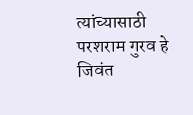त्यांच्यासाठी परशराम गुरव हे जिवंत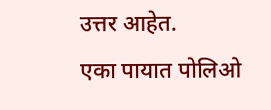उत्तर आहेत.
एका पायात पोलिओ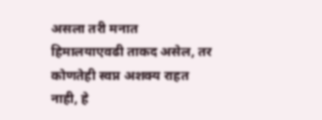असला तरी मनात हिमालयाएवढी ताकद असेल, तर कोणतेही स्वप्न अशक्य राहत नाही, हे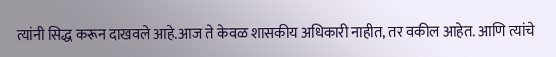त्यांनी सिद्ध करून दाखवले आहे.आज ते केवळ शासकीय अधिकारी नाहीत, तर वकील आहेत. आणि त्यांचे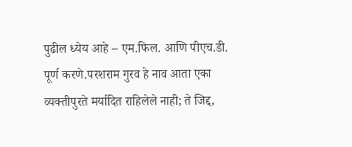पुढील ध्येय आहे – एम.फिल. आणि पीएच.डी. पूर्ण करणे.परशराम गुरव हे नाव आता एका व्यक्तीपुरते मर्यादित राहिलेले नाही; ते जिद्द,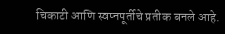चिकाटी आणि स्वप्नपूर्तीचे प्रतीक बनले आहे.